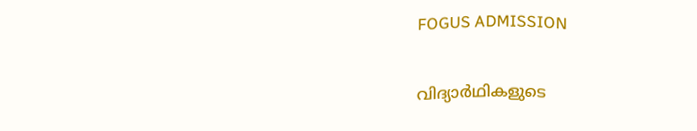FOGUS ADMISSION

വിദ്യാര്‍ഥികളുടെ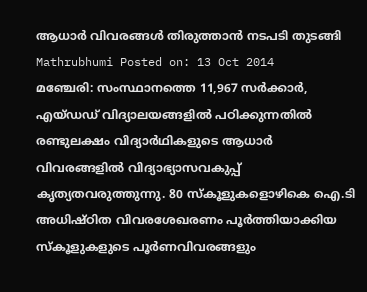ആധാര്‍ വിവരങ്ങള്‍ തിരുത്താന്‍ നടപടി തുടങ്ങി
Mathrubhumi Posted on: 13 Oct 2014
മഞ്ചേരി: സംസ്ഥാനത്തെ 11,967 സര്‍ക്കാര്‍, എയ്ഡഡ് വിദ്യാലയങ്ങളില്‍ പഠിക്കുന്നതില്‍ രണ്ടുലക്ഷം വിദ്യാര്‍ഥികളുടെ ആധാര്‍ വിവരങ്ങളില്‍ വിദ്യാഭ്യാസവകുപ്പ് കൃത്യതവരുത്തുന്നു. 80 സ്‌കൂളുകളൊഴികെ ഐ.ടി അധിഷ്ഠിത വിവരശേഖരണം പൂര്‍ത്തിയാക്കിയ സ്‌കൂളുകളുടെ പൂര്‍ണവിവരങ്ങളും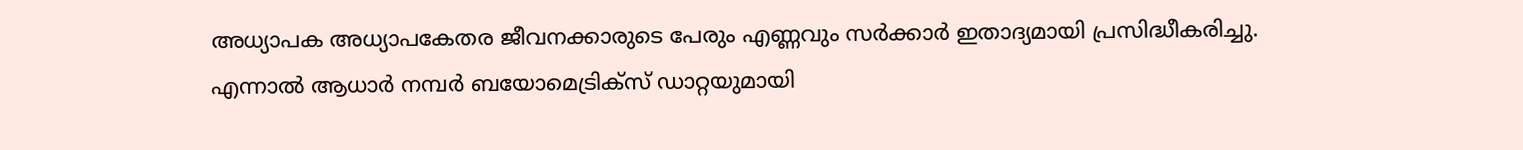അധ്യാപക അധ്യാപകേതര ജീവനക്കാരുടെ പേരും എണ്ണവും സര്‍ക്കാര്‍ ഇതാദ്യമായി പ്രസിദ്ധീകരിച്ചു.
എന്നാല്‍ ആധാര്‍ നമ്പര്‍ ബയോമെട്രിക്‌സ് ഡാറ്റയുമായി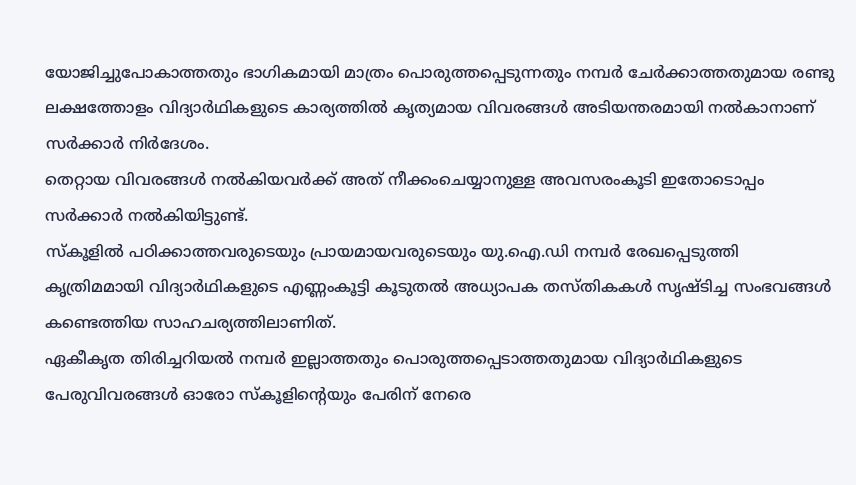യോജിച്ചുപോകാത്തതും ഭാഗികമായി മാത്രം പൊരുത്തപ്പെടുന്നതും നമ്പര്‍ ചേര്‍ക്കാത്തതുമായ രണ്ടു ലക്ഷത്തോളം വിദ്യാര്‍ഥികളുടെ കാര്യത്തില്‍ കൃത്യമായ വിവരങ്ങള്‍ അടിയന്തരമായി നല്‍കാനാണ് സര്‍ക്കാര്‍ നിര്‍ദേശം.
തെറ്റായ വിവരങ്ങള്‍ നല്‍കിയവര്‍ക്ക് അത് നീക്കംചെയ്യാനുള്ള അവസരംകൂടി ഇതോടൊപ്പം സര്‍ക്കാര്‍ നല്‍കിയിട്ടുണ്ട്.
സ്‌കൂളില്‍ പഠിക്കാത്തവരുടെയും പ്രായമായവരുടെയും യു.ഐ.ഡി നമ്പര്‍ രേഖപ്പെടുത്തി കൃത്രിമമായി വിദ്യാര്‍ഥികളുടെ എണ്ണംകൂട്ടി കൂടുതല്‍ അധ്യാപക തസ്തികകള്‍ സൃഷ്ടിച്ച സംഭവങ്ങള്‍ കണ്ടെത്തിയ സാഹചര്യത്തിലാണിത്.
ഏകീകൃത തിരിച്ചറിയല്‍ നമ്പര്‍ ഇല്ലാത്തതും പൊരുത്തപ്പെടാത്തതുമായ വിദ്യാര്‍ഥികളുടെ പേരുവിവരങ്ങള്‍ ഓരോ സ്‌കൂളിന്റെയും പേരിന് നേരെ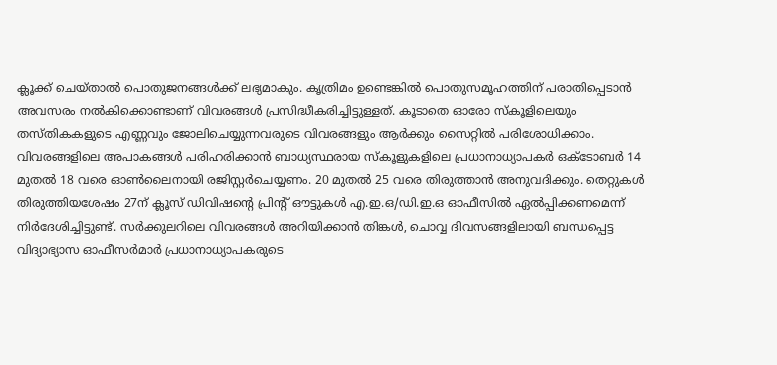ക്ലൂക്ക് ചെയ്താല്‍ പൊതുജനങ്ങള്‍ക്ക് ലഭ്യമാകും. കൃത്രിമം ഉണ്ടെങ്കില്‍ പൊതുസമൂഹത്തിന് പരാതിപ്പെടാന്‍ അവസരം നല്‍കിക്കൊണ്ടാണ് വിവരങ്ങള്‍ പ്രസിദ്ധീകരിച്ചിട്ടുള്ളത്. കൂടാതെ ഓരോ സ്‌കൂളിലെയും തസ്തികകളുടെ എണ്ണവും ജോലിചെയ്യുന്നവരുടെ വിവരങ്ങളും ആര്‍ക്കും സൈറ്റില്‍ പരിശോധിക്കാം.
വിവരങ്ങളിലെ അപാകങ്ങള്‍ പരിഹരിക്കാന്‍ ബാധ്യസ്ഥരായ സ്‌കൂളുകളിലെ പ്രധാനാധ്യാപകര്‍ ഒക്ടോബര്‍ 14 മുതല്‍ 18 വരെ ഓണ്‍ലൈനായി രജിസ്റ്റര്‍ചെയ്യണം. 20 മുതല്‍ 25 വരെ തിരുത്താന്‍ അനുവദിക്കും. തെറ്റുകള്‍ തിരുത്തിയശേഷം 27ന് ക്ലൂസ് ഡിവിഷന്റെ പ്രിന്റ് ഔട്ടുകള്‍ എ.ഇ.ഒ/ഡി.ഇ.ഒ ഓഫീസില്‍ ഏല്‍പ്പിക്കണമെന്ന് നിര്‍ദേശിച്ചിട്ടുണ്ട്. സര്‍ക്കുലറിലെ വിവരങ്ങള്‍ അറിയിക്കാന്‍ തിങ്കള്‍, ചൊവ്വ ദിവസങ്ങളിലായി ബന്ധപ്പെട്ട വിദ്യാഭ്യാസ ഓഫീസര്‍മാര്‍ പ്രധാനാധ്യാപകരുടെ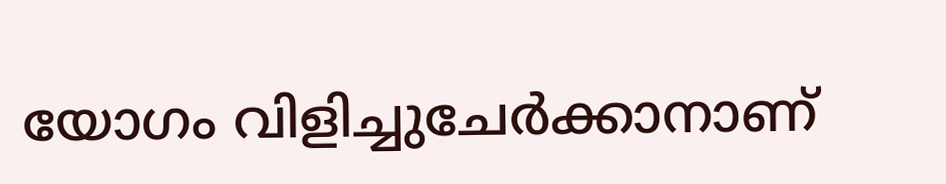യോഗം വിളിച്ചുചേര്‍ക്കാനാണ്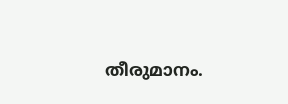തീരുമാനം.